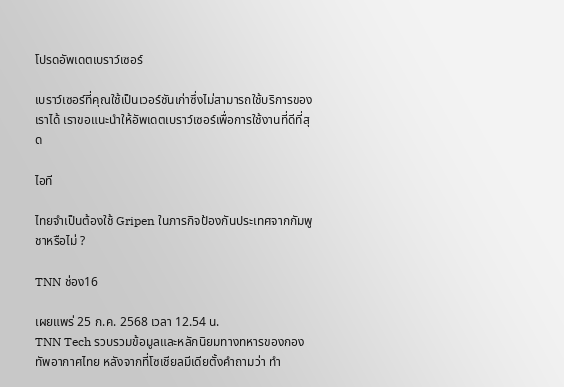โปรดอัพเดตเบราว์เซอร์

เบราว์เซอร์ที่คุณใช้เป็นเวอร์ชันเก่าซึ่งไม่สามารถใช้บริการของเราได้ เราขอแนะนำให้อัพเดตเบราว์เซอร์เพื่อการใช้งานที่ดีที่สุด

ไอที

ไทยจำเป็นต้องใช้ Gripen ในภารกิจป้องกันประเทศจากกัมพูชาหรือไม่ ?

TNN ช่อง16

เผยแพร่ 25 ก.ค. 2568 เวลา 12.54 น.
TNN Tech รวบรวมข้อมูลและหลักนิยมทางทหารของกองทัพอากาศไทย หลังจากที่โซเชียลมีเดียตั้งคำถามว่า ทำ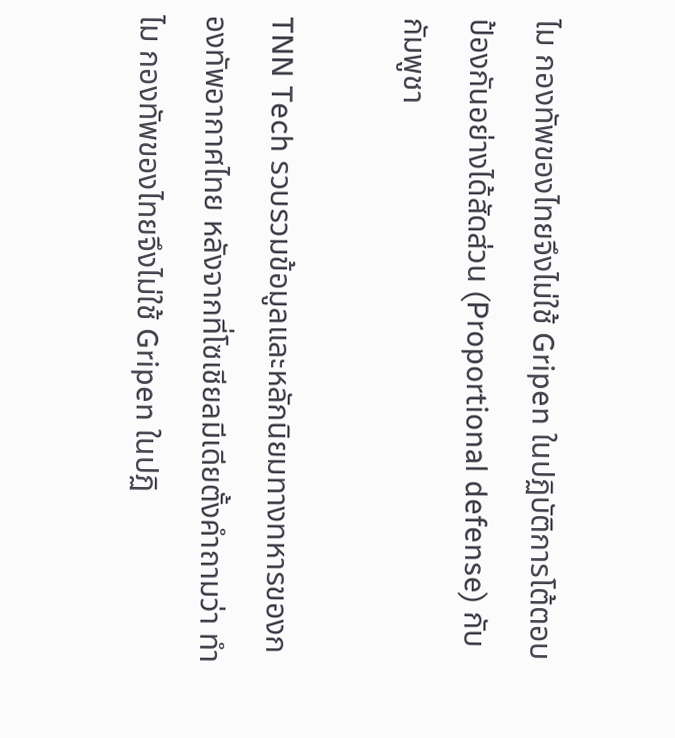ไม กองทัพของไทยจึงไม่ใช้ Gripen ในปฏิบัติการโต้ตอบป้องกันอย่างได้สัดส่วน (Proportional defense) กับกัมพูชา

TNN Tech รวบรวมข้อมูลและหลักนิยมทางทหารของกองทัพอากาศไทย หลังจากที่โซเชียลมีเดียตั้งคำถามว่า ทำไม กองทัพของไทยจึงไม่ใช้ Gripen ในปฏิ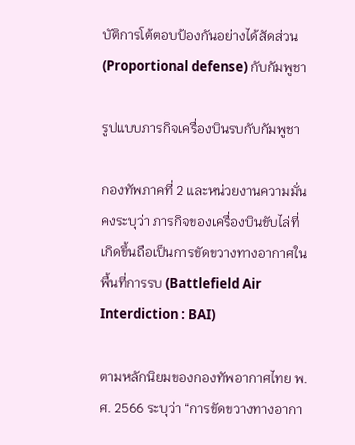บัติการโต้ตอบป้องกันอย่างได้สัดส่วน (Proportional defense) กับกัมพูชา

รูปแบบภารกิจเครื่องบินรบกับกัมพูชา

กองทัพภาคที่ 2 และหน่วยงานความมั่นคงระบุว่า ภารกิจของเครื่องบินขับไล่ที่เกิดขึ้นถือเป็นการขัดขวางทางอากาศในพื้นที่การรบ (Battlefield Air Interdiction : BAI)

ตามหลักนิยมของกองทัพอากาศไทย พ.ศ. 2566 ระบุว่า “การขัดขวางทางอากา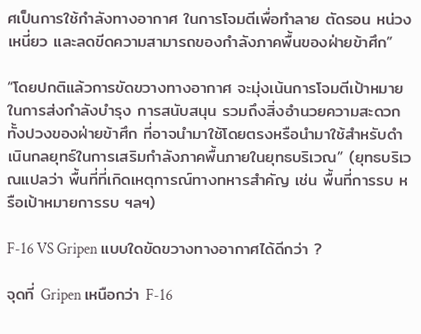ศเป็นการใช้กำลังทางอากาศ ในการโจมตีเพื่อทำลาย ตัดรอน หน่วงเหนี่ยว และลดขีดความสามารถของกำลังภาคพื้นของฝ่ายข้าศึก”

“โดยปกติแล้วการขัดขวางทางอากาศ จะมุ่งเน้นการโจมตีเป้าหมายในการส่งกำลังบำรุง การสนับสนุน รวมถึงสิ่งอำนวยความสะดวกทั้งปวงของฝ่ายข้าศึก ที่อาจนำมาใช้โดยตรงหรือนำมาใช้สำหรับดำเนินกลยุทธ์ในการเสริมกำลังภาคพื้นภายในยุทธบริเวณ” (ยุทธบริเวณแปลว่า พื้นที่ที่เกิดเหตุการณ์ทางทหารสำคัญ เช่น พื้นที่การรบ หรือเป้าหมายการรบ ฯลฯ)

F-16 VS Gripen แบบใดขัดขวางทางอากาศได้ดีกว่า ?

จุดที่ Gripen เหนือกว่า F-16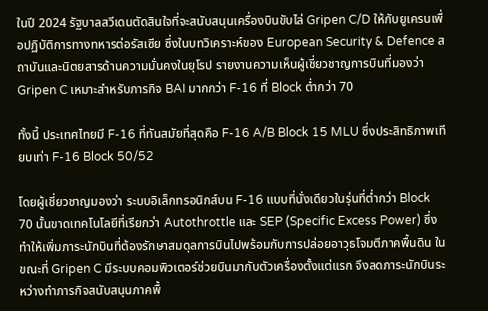ในปี 2024 รัฐบาลสวีเดนตัดสินใจที่จะสนับสนุนเครื่องบินขับไล่ Gripen C/D ให้กับยูเครนเพื่อปฏิบัติการทางทหารต่อรัสเซีย ซึ่งในบทวิเคราะห์ของ European Security & Defence สถาบันและนิตยสารด้านความมั่นคงในยุโรป รายงานความเห็นผู้เชี่ยวชาญการบินที่มองว่า Gripen C เหมาะสำหรับภารกิจ BAI มากกว่า F-16 ที่ Block ต่ำกว่า 70

ทั้งนี้ ประเทศไทยมี F-16 ที่ทันสมัยที่สุดคือ F-16 A/B Block 15 MLU ซึ่งประสิทธิภาพเทียบเท่า F-16 Block 50/52

โดยผู้เชี่ยวชาญมองว่า ระบบอิเล็กทรอนิกส์บน F-16 แบบที่นั่งเดียวในรุ่นที่ต่ำกว่า Block 70 นั้นขาดเทคโนโลยีที่เรียกว่า Autothrottle และ SEP (Specific Excess Power) ซึ่งทำให้เพิ่มภาระนักบินที่ต้องรักษาสมดุลการบินไปพร้อมกับการปล่อยอาวุธโจมตีภาคพื้นดิน ในขณะที่ Gripen C มีระบบคอมพิวเตอร์ช่วยบินมากับตัวเครื่องตั้งแต่แรก จึงลดภาระนักบินระหว่างทำภารกิจสนับสนุนภาคพื้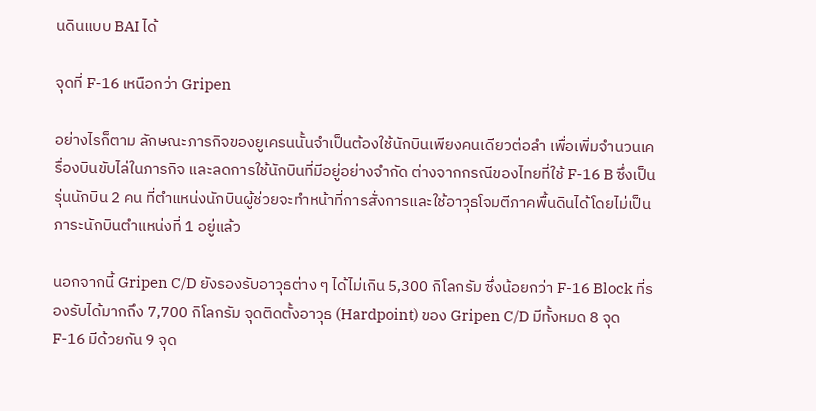นดินแบบ BAI ได้

จุดที่ F-16 เหนือกว่า Gripen

อย่างไรก็ตาม ลักษณะภารกิจของยูเครนนั้นจำเป็นต้องใช้นักบินเพียงคนเดียวต่อลำ เพื่อเพิ่มจำนวนเครื่องบินขับไล่ในภารกิจ และลดการใช้นักบินที่มีอยู่อย่างจำกัด ต่างจากกรณีของไทยที่ใช้ F-16 B ซึ่งเป็นรุ่นนักบิน 2 คน ที่ตำแหน่งนักบินผู้ช่วยจะทำหน้าที่การสั่งการและใช้อาวุธโจมตีภาคพื้นดินได้โดยไม่เป็นภาระนักบินตำแหน่งที่ 1 อยู่แล้ว

นอกจากนี้ Gripen C/D ยังรองรับอาวุธต่าง ๆ ได้ไม่เกิน 5,300 กิโลกรัม ซึ่งน้อยกว่า F-16 Block ที่รองรับได้มากถึง 7,700 กิโลกรัม จุดติดตั้งอาวุธ (Hardpoint) ของ Gripen C/D มีทั้งหมด 8 จุด F-16 มีด้วยกัน 9 จุด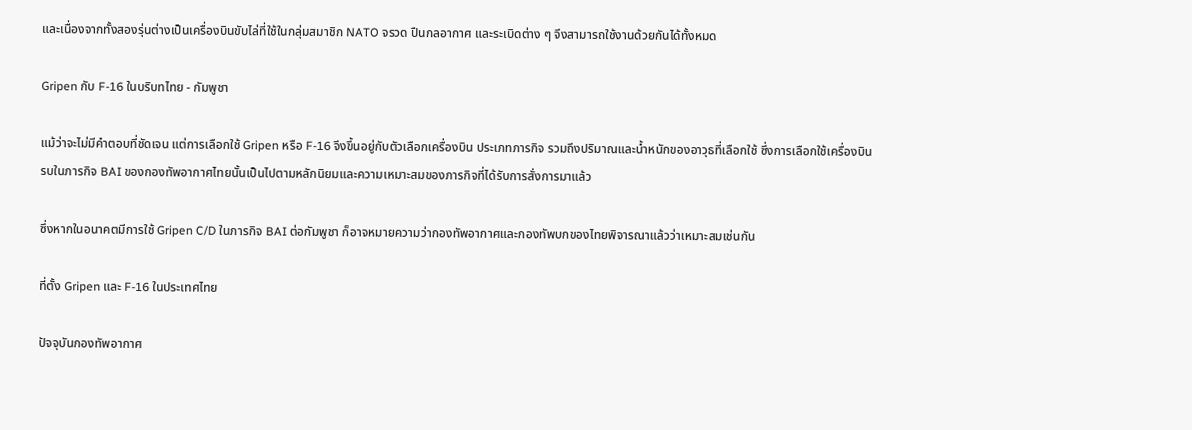และเนื่องจากทั้งสองรุ่นต่างเป็นเครื่องบินขับไล่ที่ใช้ในกลุ่มสมาชิก NATO จรวด ปืนกลอากาศ และระเบิดต่าง ๆ จึงสามารถใช้งานด้วยกันได้ทั้งหมด

Gripen กับ F-16 ในบริบทไทย - กัมพูชา

แม้ว่าจะไม่มีคำตอบที่ชัดเจน แต่การเลือกใช้ Gripen หรือ F-16 จึงขึ้นอยู่กับตัวเลือกเครื่องบิน ประเภทภารกิจ รวมถึงปริมาณและน้ำหนักของอาวุธที่เลือกใช้ ซึ่งการเลือกใช้เครื่องบินรบในภารกิจ BAI ของกองทัพอากาศไทยนั้นเป็นไปตามหลักนิยมและความเหมาะสมของภารกิจที่ได้รับการสั่งการมาแล้ว

ซึ่งหากในอนาคตมีการใช้ Gripen C/D ในภารกิจ BAI ต่อกัมพูชา ก็อาจหมายความว่ากองทัพอากาศและกองทัพบกของไทยพิจารณาแล้วว่าเหมาะสมเช่นกัน

ที่ตั้ง Gripen และ F-16 ในประเทศไทย

ปัจจุบันกองทัพอากาศ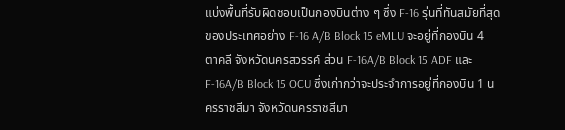แบ่งพื้นที่รับผิดชอบเป็นกองบินต่าง ๆ ซึ่ง F-16 รุ่นที่ทันสมัยที่สุดของประเทศอย่าง F-16 A/B Block 15 eMLU จะอยู่ที่กองบิน 4 ตาคลี จังหวัดนครสวรรค์ ส่วน F-16A/B Block 15 ADF และ F-16A/B Block 15 OCU ซึ่งเก่ากว่าจะประจำการอยู่ที่กองบิน 1 นครราชสีมา จังหวัดนครราชสีมา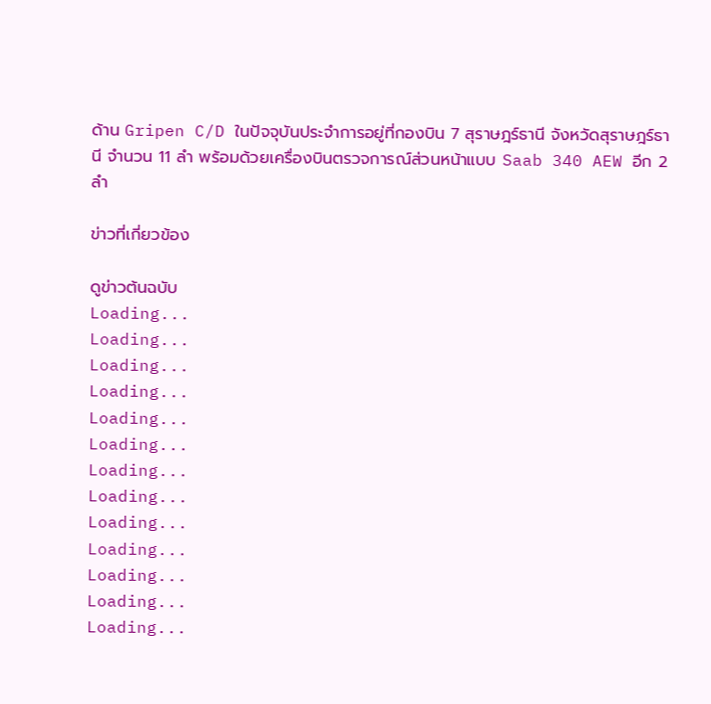ด้าน Gripen C/D ในปัจจุบันประจำการอยู่ที่กองบิน 7 สุราษฎร์ธานี จังหวัดสุราษฎร์ธานี จำนวน 11 ลำ พร้อมด้วยเครื่องบินตรวจการณ์ส่วนหน้าแบบ Saab 340 AEW อีก 2 ลำ

ข่าวที่เกี่ยวข้อง

ดูข่าวต้นฉบับ
Loading...
Loading...
Loading...
Loading...
Loading...
Loading...
Loading...
Loading...
Loading...
Loading...
Loading...
Loading...
Loading...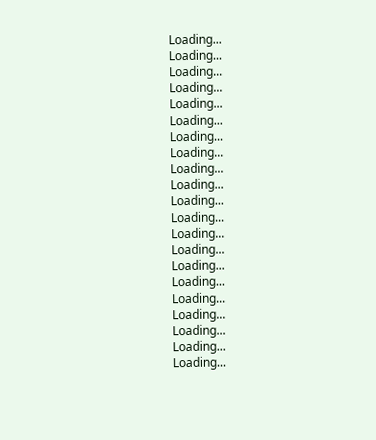Loading...
Loading...
Loading...
Loading...
Loading...
Loading...
Loading...
Loading...
Loading...
Loading...
Loading...
Loading...
Loading...
Loading...
Loading...
Loading...
Loading...
Loading...
Loading...
Loading...
Loading...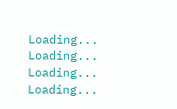Loading...
Loading...
Loading...
Loading...